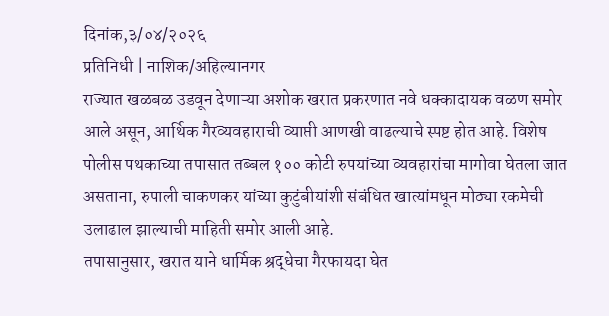दिनांक,३/०४/२०२६
प्रतिनिधी | नाशिक/अहिल्यानगर
राज्यात खळबळ उडवून देणाऱ्या अशोक खरात प्रकरणात नवे धक्कादायक वळण समोर आले असून, आर्थिक गैरव्यवहाराची व्याप्ती आणखी वाढल्याचे स्पष्ट होत आहे. विशेष पोलीस पथकाच्या तपासात तब्बल १०० कोटी रुपयांच्या व्यवहारांचा मागोवा घेतला जात असताना, रुपाली चाकणकर यांच्या कुटुंबीयांशी संबंधित खात्यांमधून मोठ्या रकमेची उलाढाल झाल्याची माहिती समोर आली आहे.
तपासानुसार, खरात याने धार्मिक श्रद्धेचा गैरफायदा घेत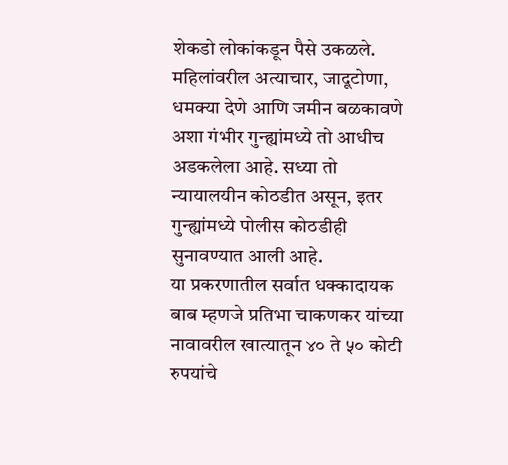शेकडो लोकांकडून पैसे उकळले. महिलांवरील अत्याचार, जादूटोणा, धमक्या देणे आणि जमीन बळकावणे अशा गंभीर गुन्ह्यांमध्ये तो आधीच अडकलेला आहे. सध्या तो न्यायालयीन कोठडीत असून, इतर गुन्ह्यांमध्ये पोलीस कोठडीही सुनावण्यात आली आहे.
या प्रकरणातील सर्वात धक्कादायक बाब म्हणजे प्रतिभा चाकणकर यांच्या नावावरील खात्यातून ४० ते ५० कोटी रुपयांचे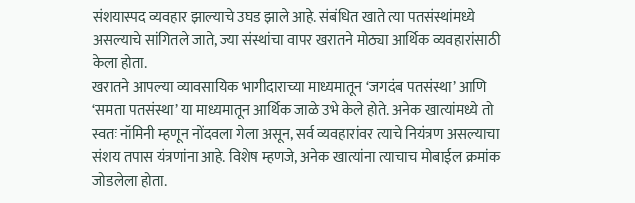संशयास्पद व्यवहार झाल्याचे उघड झाले आहे. संबंधित खाते त्या पतसंस्थांमध्ये असल्याचे सांगितले जाते, ज्या संस्थांचा वापर खरातने मोठ्या आर्थिक व्यवहारांसाठी केला होता.
खरातने आपल्या व्यावसायिक भागीदाराच्या माध्यमातून ‘जगदंब पतसंस्था’ आणि ‘समता पतसंस्था’ या माध्यमातून आर्थिक जाळे उभे केले होते. अनेक खात्यांमध्ये तो स्वतः नॉमिनी म्हणून नोंदवला गेला असून, सर्व व्यवहारांवर त्याचे नियंत्रण असल्याचा संशय तपास यंत्रणांना आहे. विशेष म्हणजे, अनेक खात्यांना त्याचाच मोबाईल क्रमांक जोडलेला होता.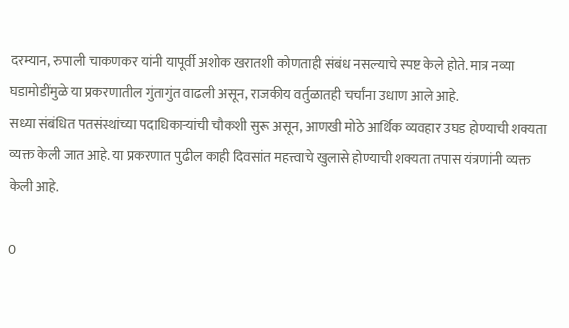दरम्यान, रुपाली चाकणकर यांनी यापूर्वी अशोक खरातशी कोणताही संबंध नसल्याचे स्पष्ट केले होते. मात्र नव्या घडामोडींमुळे या प्रकरणातील गुंतागुंत वाढली असून, राजकीय वर्तुळातही चर्चांना उधाण आले आहे.
सध्या संबंधित पतसंस्थांच्या पदाधिकाऱ्यांची चौकशी सुरू असून, आणखी मोठे आर्थिक व्यवहार उघड होण्याची शक्यता व्यक्त केली जात आहे. या प्रकरणात पुढील काही दिवसांत महत्त्वाचे खुलासे होण्याची शक्यता तपास यंत्रणांनी व्यक्त केली आहे.

0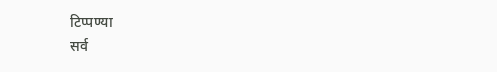टिप्पण्या
सर्व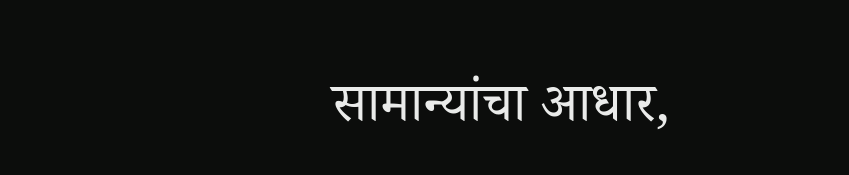सामान्यांचा आधार,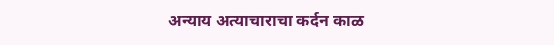अन्याय अत्याचाराचा कर्दन काळ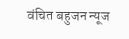वंचित बहुजन न्यूज